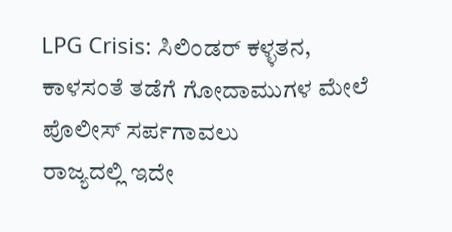LPG Crisis: ಸಿಲಿಂಡರ್ ಕಳ್ಳತನ, ಕಾಳಸಂತೆ ತಡೆಗೆ ಗೋದಾಮುಗಳ ಮೇಲೆ ಪೊಲೀಸ್ ಸರ್ಪಗಾವಲು
ರಾಜ್ಯದಲ್ಲಿ ಇದೇ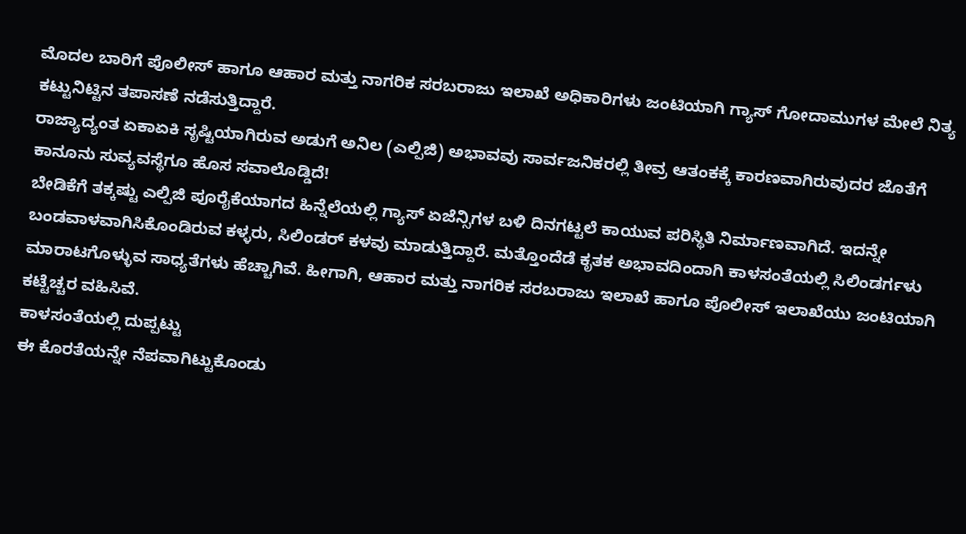ಮೊದಲ ಬಾರಿಗೆ ಪೊಲೀಸ್ ಹಾಗೂ ಆಹಾರ ಮತ್ತು ನಾಗರಿಕ ಸರಬರಾಜು ಇಲಾಖೆ ಅಧಿಕಾರಿಗಳು ಜಂಟಿಯಾಗಿ ಗ್ಯಾಸ್ ಗೋದಾಮುಗಳ ಮೇಲೆ ನಿತ್ಯ ಕಟ್ಟುನಿಟ್ಟಿನ ತಪಾಸಣೆ ನಡೆಸುತ್ತಿದ್ದಾರೆ.
ರಾಜ್ಯಾದ್ಯಂತ ಏಕಾಏಕಿ ಸೃಷ್ಟಿಯಾಗಿರುವ ಅಡುಗೆ ಅನಿಲ (ಎಲ್ಪಿಜಿ) ಅಭಾವವು ಸಾರ್ವಜನಿಕರಲ್ಲಿ ತೀವ್ರ ಆತಂಕಕ್ಕೆ ಕಾರಣವಾಗಿರುವುದರ ಜೊತೆಗೆ ಕಾನೂನು ಸುವ್ಯವಸ್ಥೆಗೂ ಹೊಸ ಸವಾಲೊಡ್ಡಿದೆ!
ಬೇಡಿಕೆಗೆ ತಕ್ಕಷ್ಟು ಎಲ್ಪಿಜಿ ಪೂರೈಕೆಯಾಗದ ಹಿನ್ನೆಲೆಯಲ್ಲಿ ಗ್ಯಾಸ್ ಏಜೆನ್ಸಿಗಳ ಬಳಿ ದಿನಗಟ್ಟಲೆ ಕಾಯುವ ಪರಿಸ್ಥಿತಿ ನಿರ್ಮಾಣವಾಗಿದೆ. ಇದನ್ನೇ ಬಂಡವಾಳವಾಗಿಸಿಕೊಂಡಿರುವ ಕಳ್ಳರು, ಸಿಲಿಂಡರ್ ಕಳವು ಮಾಡುತ್ತಿದ್ದಾರೆ. ಮತ್ತೊಂದೆಡೆ ಕೃತಕ ಅಭಾವದಿಂದಾಗಿ ಕಾಳಸಂತೆಯಲ್ಲಿ ಸಿಲಿಂಡರ್ಗಳು ಮಾರಾಟಗೊಳ್ಳುವ ಸಾಧ್ಯತೆಗಳು ಹೆಚ್ಚಾಗಿವೆ. ಹೀಗಾಗಿ, ಆಹಾರ ಮತ್ತು ನಾಗರಿಕ ಸರಬರಾಜು ಇಲಾಖೆ ಹಾಗೂ ಪೊಲೀಸ್ ಇಲಾಖೆಯು ಜಂಟಿಯಾಗಿ ಕಟ್ಟೆಚ್ಚರ ವಹಿಸಿವೆ.
ಕಾಳಸಂತೆಯಲ್ಲಿ ದುಪ್ಪಟ್ಟು
ಈ ಕೊರತೆಯನ್ನೇ ನೆಪವಾಗಿಟ್ಟುಕೊಂಡು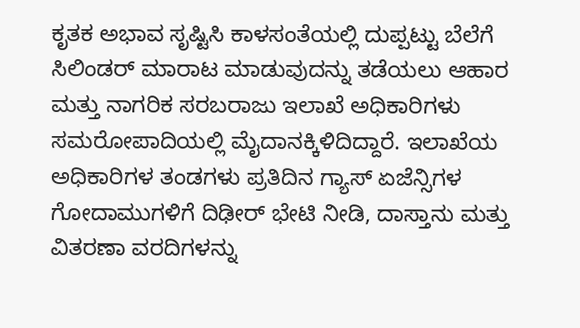ಕೃತಕ ಅಭಾವ ಸೃಷ್ಟಿಸಿ ಕಾಳಸಂತೆಯಲ್ಲಿ ದುಪ್ಪಟ್ಟು ಬೆಲೆಗೆ ಸಿಲಿಂಡರ್ ಮಾರಾಟ ಮಾಡುವುದನ್ನು ತಡೆಯಲು ಆಹಾರ ಮತ್ತು ನಾಗರಿಕ ಸರಬರಾಜು ಇಲಾಖೆ ಅಧಿಕಾರಿಗಳು ಸಮರೋಪಾದಿಯಲ್ಲಿ ಮೈದಾನಕ್ಕಿಳಿದಿದ್ದಾರೆ. ಇಲಾಖೆಯ ಅಧಿಕಾರಿಗಳ ತಂಡಗಳು ಪ್ರತಿದಿನ ಗ್ಯಾಸ್ ಏಜೆನ್ಸಿಗಳ ಗೋದಾಮುಗಳಿಗೆ ದಿಢೀರ್ ಭೇಟಿ ನೀಡಿ, ದಾಸ್ತಾನು ಮತ್ತು ವಿತರಣಾ ವರದಿಗಳನ್ನು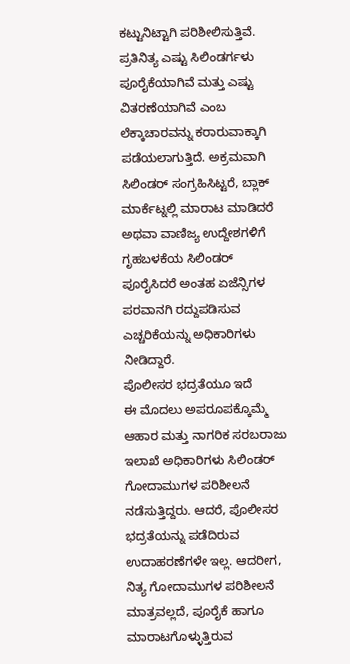ಕಟ್ಟುನಿಟ್ಟಾಗಿ ಪರಿಶೀಲಿಸುತ್ತಿವೆ. ಪ್ರತಿನಿತ್ಯ ಎಷ್ಟು ಸಿಲಿಂಡರ್ಗಳು ಪೂರೈಕೆಯಾಗಿವೆ ಮತ್ತು ಎಷ್ಟು ವಿತರಣೆಯಾಗಿವೆ ಎಂಬ ಲೆಕ್ಕಾಚಾರವನ್ನು ಕರಾರುವಾಕ್ಕಾಗಿ ಪಡೆಯಲಾಗುತ್ತಿದೆ. ಅಕ್ರಮವಾಗಿ ಸಿಲಿಂಡರ್ ಸಂಗ್ರಹಿಸಿಟ್ಟರೆ, ಬ್ಲಾಕ್ ಮಾರ್ಕೆಟ್ನಲ್ಲಿ ಮಾರಾಟ ಮಾಡಿದರೆ ಅಥವಾ ವಾಣಿಜ್ಯ ಉದ್ದೇಶಗಳಿಗೆ ಗೃಹಬಳಕೆಯ ಸಿಲಿಂಡರ್ ಪೂರೈಸಿದರೆ ಅಂತಹ ಏಜೆನ್ಸಿಗಳ ಪರವಾನಗಿ ರದ್ದುಪಡಿಸುವ ಎಚ್ಚರಿಕೆಯನ್ನು ಅಧಿಕಾರಿಗಳು ನೀಡಿದ್ದಾರೆ.
ಪೊಲೀಸರ ಭದ್ರತೆಯೂ ಇದೆ
ಈ ಮೊದಲು ಅಪರೂಪಕ್ಕೊಮ್ಮೆ ಆಹಾರ ಮತ್ತು ನಾಗರಿಕ ಸರಬರಾಜು ಇಲಾಖೆ ಅಧಿಕಾರಿಗಳು ಸಿಲಿಂಡರ್ ಗೋದಾಮುಗಳ ಪರಿಶೀಲನೆ ನಡೆಸುತ್ತಿದ್ದರು. ಆದರೆ, ಪೊಲೀಸರ ಭದ್ರತೆಯನ್ನು ಪಡೆದಿರುವ ಉದಾಹರಣೆಗಳೇ ಇಲ್ಲ. ಆದರೀಗ, ನಿತ್ಯ ಗೋದಾಮುಗಳ ಪರಿಶೀಲನೆ ಮಾತ್ರವಲ್ಲದೆ, ಪೂರೈಕೆ ಹಾಗೂ ಮಾರಾಟಗೊಳ್ಳುತ್ತಿರುವ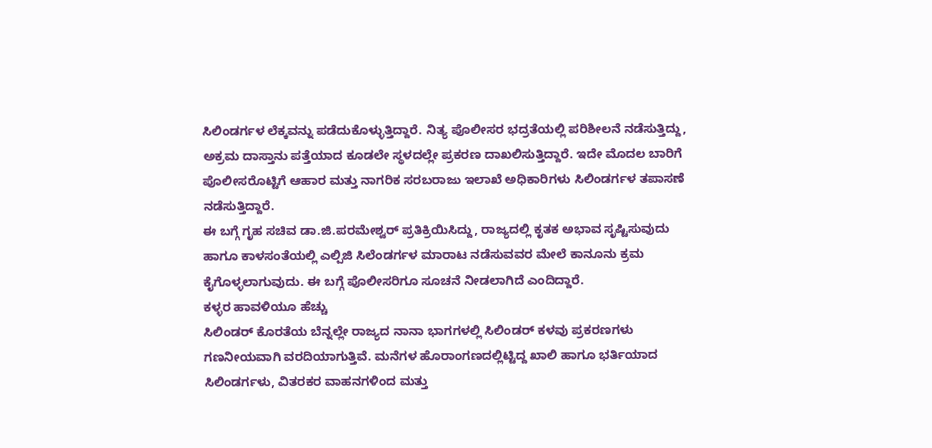ಸಿಲಿಂಡರ್ಗಳ ಲೆಕ್ಕವನ್ನು ಪಡೆದುಕೊಳ್ಳುತ್ತಿದ್ದಾರೆ. ನಿತ್ಯ ಪೊಲೀಸರ ಭದ್ರತೆಯಲ್ಲಿ ಪರಿಶೀಲನೆ ನಡೆಸುತ್ತಿದ್ದು, ಅಕ್ರಮ ದಾಸ್ತಾನು ಪತ್ತೆಯಾದ ಕೂಡಲೇ ಸ್ಥಳದಲ್ಲೇ ಪ್ರಕರಣ ದಾಖಲಿಸುತ್ತಿದ್ದಾರೆ. ಇದೇ ಮೊದಲ ಬಾರಿಗೆ ಪೊಲೀಸರೊಟ್ಟಿಗೆ ಆಹಾರ ಮತ್ತು ನಾಗರಿಕ ಸರಬರಾಜು ಇಲಾಖೆ ಅಧಿಕಾರಿಗಳು ಸಿಲಿಂಡರ್ಗಳ ತಪಾಸಣೆ ನಡೆಸುತ್ತಿದ್ದಾರೆ.
ಈ ಬಗ್ಗೆ ಗೃಹ ಸಚಿವ ಡಾ.ಜಿ.ಪರಮೇಶ್ವರ್ ಪ್ರತಿಕ್ರಿಯಿಸಿದ್ದು, ರಾಜ್ಯದಲ್ಲಿ ಕೃತಕ ಅಭಾವ ಸೃಷ್ಟಿಸುವುದು ಹಾಗೂ ಕಾಳಸಂತೆಯಲ್ಲಿ ಎಲ್ಪಿಜಿ ಸಿಲೆಂಡರ್ಗಳ ಮಾರಾಟ ನಡೆಸುವವರ ಮೇಲೆ ಕಾನೂನು ಕ್ರಮ ಕೈಗೊಳ್ಳಲಾಗುವುದು. ಈ ಬಗ್ಗೆ ಪೊಲೀಸರಿಗೂ ಸೂಚನೆ ನೀಡಲಾಗಿದೆ ಎಂದಿದ್ದಾರೆ.
ಕಳ್ಳರ ಹಾವಳಿಯೂ ಹೆಚ್ಚು
ಸಿಲಿಂಡರ್ ಕೊರತೆಯ ಬೆನ್ನಲ್ಲೇ ರಾಜ್ಯದ ನಾನಾ ಭಾಗಗಳಲ್ಲಿ ಸಿಲಿಂಡರ್ ಕಳವು ಪ್ರಕರಣಗಳು ಗಣನೀಯವಾಗಿ ವರದಿಯಾಗುತ್ತಿವೆ. ಮನೆಗಳ ಹೊರಾಂಗಣದಲ್ಲಿಟ್ಟಿದ್ದ ಖಾಲಿ ಹಾಗೂ ಭರ್ತಿಯಾದ ಸಿಲಿಂಡರ್ಗಳು, ವಿತರಕರ ವಾಹನಗಳಿಂದ ಮತ್ತು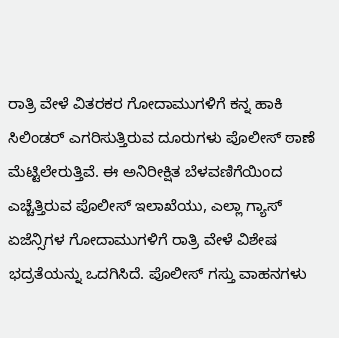ರಾತ್ರಿ ವೇಳೆ ವಿತರಕರ ಗೋದಾಮುಗಳಿಗೆ ಕನ್ನ ಹಾಕಿ ಸಿಲಿಂಡರ್ ಎಗರಿಸುತ್ತಿರುವ ದೂರುಗಳು ಪೊಲೀಸ್ ಠಾಣೆ ಮೆಟ್ಟಿಲೇರುತ್ತಿವೆ. ಈ ಅನಿರೀಕ್ಷಿತ ಬೆಳವಣಿಗೆಯಿಂದ ಎಚ್ಚೆತ್ತಿರುವ ಪೊಲೀಸ್ ಇಲಾಖೆಯು, ಎಲ್ಲಾ ಗ್ಯಾಸ್ ಏಜೆನ್ಸಿಗಳ ಗೋದಾಮುಗಳಿಗೆ ರಾತ್ರಿ ವೇಳೆ ವಿಶೇಷ ಭದ್ರತೆಯನ್ನು ಒದಗಿಸಿದೆ. ಪೊಲೀಸ್ ಗಸ್ತು ವಾಹನಗಳು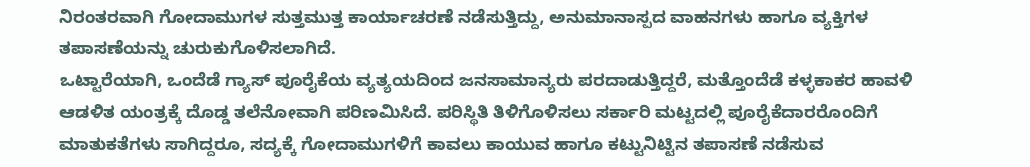ನಿರಂತರವಾಗಿ ಗೋದಾಮುಗಳ ಸುತ್ತಮುತ್ತ ಕಾರ್ಯಾಚರಣೆ ನಡೆಸುತ್ತಿದ್ದು, ಅನುಮಾನಾಸ್ಪದ ವಾಹನಗಳು ಹಾಗೂ ವ್ಯಕ್ತಿಗಳ ತಪಾಸಣೆಯನ್ನು ಚುರುಕುಗೊಳಿಸಲಾಗಿದೆ.
ಒಟ್ಟಾರೆಯಾಗಿ, ಒಂದೆಡೆ ಗ್ಯಾಸ್ ಪೂರೈಕೆಯ ವ್ಯತ್ಯಯದಿಂದ ಜನಸಾಮಾನ್ಯರು ಪರದಾಡುತ್ತಿದ್ದರೆ, ಮತ್ತೊಂದೆಡೆ ಕಳ್ಳಕಾಕರ ಹಾವಳಿ ಆಡಳಿತ ಯಂತ್ರಕ್ಕೆ ದೊಡ್ಡ ತಲೆನೋವಾಗಿ ಪರಿಣಮಿಸಿದೆ. ಪರಿಸ್ಥಿತಿ ತಿಳಿಗೊಳಿಸಲು ಸರ್ಕಾರಿ ಮಟ್ಟದಲ್ಲಿ ಪೂರೈಕೆದಾರರೊಂದಿಗೆ ಮಾತುಕತೆಗಳು ಸಾಗಿದ್ದರೂ, ಸದ್ಯಕ್ಕೆ ಗೋದಾಮುಗಳಿಗೆ ಕಾವಲು ಕಾಯುವ ಹಾಗೂ ಕಟ್ಟುನಿಟ್ಟಿನ ತಪಾಸಣೆ ನಡೆಸುವ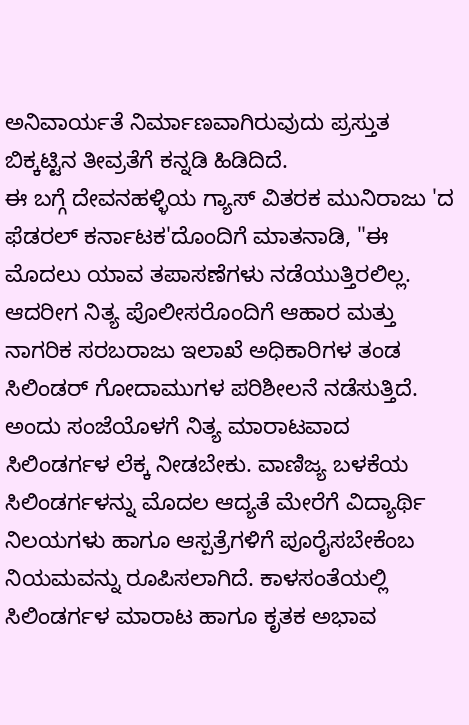ಅನಿವಾರ್ಯತೆ ನಿರ್ಮಾಣವಾಗಿರುವುದು ಪ್ರಸ್ತುತ ಬಿಕ್ಕಟ್ಟಿನ ತೀವ್ರತೆಗೆ ಕನ್ನಡಿ ಹಿಡಿದಿದೆ.
ಈ ಬಗ್ಗೆ ದೇವನಹಳ್ಳಿಯ ಗ್ಯಾಸ್ ವಿತರಕ ಮುನಿರಾಜು 'ದ ಫೆಡರಲ್ ಕರ್ನಾಟಕ'ದೊಂದಿಗೆ ಮಾತನಾಡಿ, "ಈ ಮೊದಲು ಯಾವ ತಪಾಸಣೆಗಳು ನಡೆಯುತ್ತಿರಲಿಲ್ಲ. ಆದರೀಗ ನಿತ್ಯ ಪೊಲೀಸರೊಂದಿಗೆ ಆಹಾರ ಮತ್ತು ನಾಗರಿಕ ಸರಬರಾಜು ಇಲಾಖೆ ಅಧಿಕಾರಿಗಳ ತಂಡ ಸಿಲಿಂಡರ್ ಗೋದಾಮುಗಳ ಪರಿಶೀಲನೆ ನಡೆಸುತ್ತಿದೆ. ಅಂದು ಸಂಜೆಯೊಳಗೆ ನಿತ್ಯ ಮಾರಾಟವಾದ ಸಿಲಿಂಡರ್ಗಳ ಲೆಕ್ಕ ನೀಡಬೇಕು. ವಾಣಿಜ್ಯ ಬಳಕೆಯ ಸಿಲಿಂಡರ್ಗಳನ್ನು ಮೊದಲ ಆದ್ಯತೆ ಮೇರೆಗೆ ವಿದ್ಯಾರ್ಥಿ ನಿಲಯಗಳು ಹಾಗೂ ಆಸ್ಪತ್ರೆಗಳಿಗೆ ಪೂರೈಸಬೇಕೆಂಬ ನಿಯಮವನ್ನು ರೂಪಿಸಲಾಗಿದೆ. ಕಾಳಸಂತೆಯಲ್ಲಿ ಸಿಲಿಂಡರ್ಗಳ ಮಾರಾಟ ಹಾಗೂ ಕೃತಕ ಅಭಾವ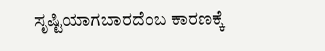ಸೃಷ್ಟಿಯಾಗಬಾರದೆಂಬ ಕಾರಣಕ್ಕೆ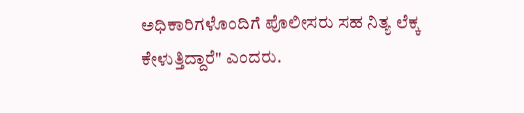ಅಧಿಕಾರಿಗಳೊಂದಿಗೆ ಪೊಲೀಸರು ಸಹ ನಿತ್ಯ ಲೆಕ್ಕ ಕೇಳುತ್ತಿದ್ದಾರೆ" ಎಂದರು.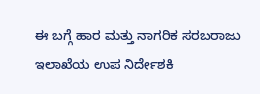ಈ ಬಗ್ಗೆ ಹಾರ ಮತ್ತು ನಾಗರಿಕ ಸರಬರಾಜು ಇಲಾಖೆಯ ಉಪ ನಿರ್ದೇಶಕಿ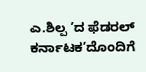ಎ.ಶಿಲ್ಪ ʼದ ಫೆಡರಲ್ ಕರ್ನಾಟಕʼದೊಂದಿಗೆ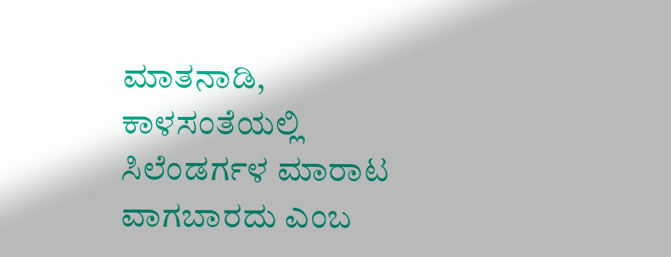ಮಾತನಾಡಿ, ಕಾಳಸಂತೆಯಲ್ಲಿ ಸಿಲೆಂಡರ್ಗಳ ಮಾರಾಟ ವಾಗಬಾರದು ಎಂಬ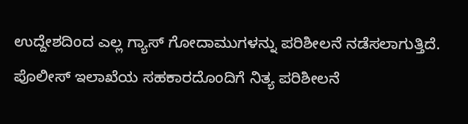ಉದ್ದೇಶದಿಂದ ಎಲ್ಲ ಗ್ಯಾಸ್ ಗೋದಾಮುಗಳನ್ನು ಪರಿಶೀಲನೆ ನಡೆಸಲಾಗುತ್ತಿದೆ. ಪೊಲೀಸ್ ಇಲಾಖೆಯ ಸಹಕಾರದೊಂದಿಗೆ ನಿತ್ಯ ಪರಿಶೀಲನೆ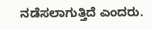ನಡೆಸಲಾಗುತ್ತಿದೆ ಎಂದರು.